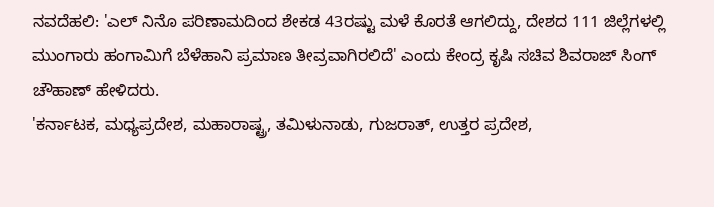ನವದೆಹಲಿ: 'ಎಲ್ ನಿನೊ ಪರಿಣಾಮದಿಂದ ಶೇಕಡ 43ರಷ್ಟು ಮಳೆ ಕೊರತೆ ಆಗಲಿದ್ದು, ದೇಶದ 111 ಜಿಲ್ಲೆಗಳಲ್ಲಿ ಮುಂಗಾರು ಹಂಗಾಮಿಗೆ ಬೆಳೆಹಾನಿ ಪ್ರಮಾಣ ತೀವ್ರವಾಗಿರಲಿದೆ' ಎಂದು ಕೇಂದ್ರ ಕೃಷಿ ಸಚಿವ ಶಿವರಾಜ್ ಸಿಂಗ್ ಚೌಹಾಣ್ ಹೇಳಿದರು.
'ಕರ್ನಾಟಕ, ಮಧ್ಯಪ್ರದೇಶ, ಮಹಾರಾಷ್ಟ್ರ, ತಮಿಳುನಾಡು, ಗುಜರಾತ್, ಉತ್ತರ ಪ್ರದೇಶ,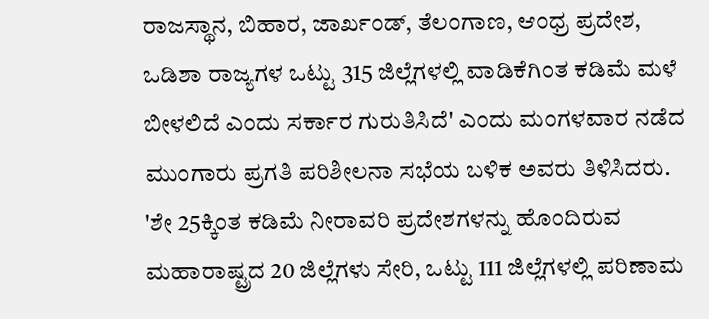ರಾಜಸ್ಥಾನ, ಬಿಹಾರ, ಜಾರ್ಖಂಡ್, ತೆಲಂಗಾಣ, ಆಂಧ್ರ ಪ್ರದೇಶ, ಒಡಿಶಾ ರಾಜ್ಯಗಳ ಒಟ್ಟು 315 ಜಿಲ್ಲೆಗಳಲ್ಲಿ ವಾಡಿಕೆಗಿಂತ ಕಡಿಮೆ ಮಳೆ ಬೀಳಲಿದೆ ಎಂದು ಸರ್ಕಾರ ಗುರುತಿಸಿದೆ' ಎಂದು ಮಂಗಳವಾರ ನಡೆದ ಮುಂಗಾರು ಪ್ರಗತಿ ಪರಿಶೀಲನಾ ಸಭೆಯ ಬಳಿಕ ಅವರು ತಿಳಿಸಿದರು.
'ಶೇ 25ಕ್ಕಿಂತ ಕಡಿಮೆ ನೀರಾವರಿ ಪ್ರದೇಶಗಳನ್ನು ಹೊಂದಿರುವ ಮಹಾರಾಷ್ಟ್ರದ 20 ಜಿಲ್ಲೆಗಳು ಸೇರಿ, ಒಟ್ಟು 111 ಜಿಲ್ಲೆಗಳಲ್ಲಿ ಪರಿಣಾಮ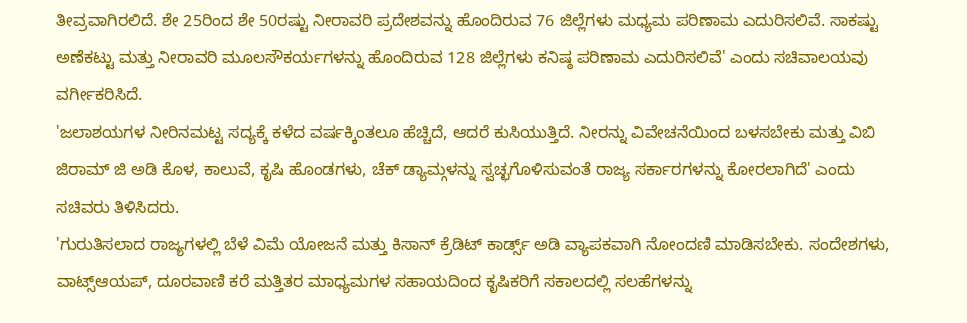ತೀವ್ರವಾಗಿರಲಿದೆ. ಶೇ 25ರಿಂದ ಶೇ 50ರಷ್ಟು ನೀರಾವರಿ ಪ್ರದೇಶವನ್ನು ಹೊಂದಿರುವ 76 ಜಿಲ್ಲೆಗಳು ಮಧ್ಯಮ ಪರಿಣಾಮ ಎದುರಿಸಲಿವೆ. ಸಾಕಷ್ಟು ಅಣೆಕಟ್ಟು ಮತ್ತು ನೀರಾವರಿ ಮೂಲಸೌಕರ್ಯಗಳನ್ನು ಹೊಂದಿರುವ 128 ಜಿಲ್ಲೆಗಳು ಕನಿಷ್ಠ ಪರಿಣಾಮ ಎದುರಿಸಲಿವೆ' ಎಂದು ಸಚಿವಾಲಯವು ವರ್ಗೀಕರಿಸಿದೆ.
'ಜಲಾಶಯಗಳ ನೀರಿನಮಟ್ಟ ಸದ್ಯಕ್ಕೆ ಕಳೆದ ವರ್ಷಕ್ಕಿಂತಲೂ ಹೆಚ್ಚಿದೆ, ಆದರೆ ಕುಸಿಯುತ್ತಿದೆ. ನೀರನ್ನು ವಿವೇಚನೆಯಿಂದ ಬಳಸಬೇಕು ಮತ್ತು ವಿಬಿ ಜಿರಾಮ್ ಜಿ ಅಡಿ ಕೊಳ, ಕಾಲುವೆ, ಕೃಷಿ ಹೊಂಡಗಳು, ಚೆಕ್ ಡ್ಯಾಮ್ಗಳನ್ನು ಸ್ವಚ್ಛಗೊಳಿಸುವಂತೆ ರಾಜ್ಯ ಸರ್ಕಾರಗಳನ್ನು ಕೋರಲಾಗಿದೆ' ಎಂದು ಸಚಿವರು ತಿಳಿಸಿದರು.
'ಗುರುತಿಸಲಾದ ರಾಜ್ಯಗಳಲ್ಲಿ ಬೆಳೆ ವಿಮೆ ಯೋಜನೆ ಮತ್ತು ಕಿಸಾನ್ ಕ್ರೆಡಿಟ್ ಕಾರ್ಡ್ಸ್ ಅಡಿ ವ್ಯಾಪಕವಾಗಿ ನೋಂದಣಿ ಮಾಡಿಸಬೇಕು. ಸಂದೇಶಗಳು, ವಾಟ್ಸ್ಆಯಪ್, ದೂರವಾಣಿ ಕರೆ ಮತ್ತಿತರ ಮಾಧ್ಯಮಗಳ ಸಹಾಯದಿಂದ ಕೃಷಿಕರಿಗೆ ಸಕಾಲದಲ್ಲಿ ಸಲಹೆಗಳನ್ನು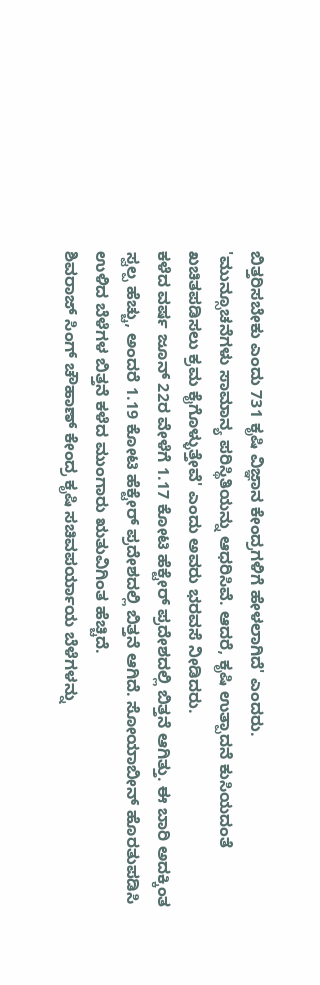ಬಿತ್ತರಿಸಬೇಕು ಎಂದು 731 ಕೃಷಿ ವಿಜ್ಞಾನ ಕೇಂದ್ರಗಳಿಗೆ ಹೇಳಲಾಗಿದೆ' ಎಂದರು.
'ಮುನ್ಸೂಚನೆಗಳು ಸಾಮಾನ್ಯ ಪರಿಸ್ಥಿತಿಯನ್ನು ಆಧರಿಸಿವೆ. ಆದರೆ, ಕೃಷಿ ಉತ್ಪಾದನೆ ಕುಸಿಯದಂತೆ ಖಚಿತಪಡಿಸಲು ಕ್ರಮ ಕೈಗೊಳ್ಳುತ್ತೇವೆ' ಎಂದು ಅವರು ಭರವಸೆ ನೀಡಿದರು.
ಕಳೆದ ವರ್ಷ ಜೂನ್ 22ರ ವೇಳೆಗೆ 1.17 ಕೋಟಿ ಹೆಕ್ಟೇರ್ ಪ್ರದೇಶದಲ್ಲಿ ಬಿತ್ತನೆ ಆಗಿತ್ತು. ಈ ಬಾರಿ ಅದಕ್ಕಿಂತ ಸ್ವಲ್ಪ ಹೆಚ್ಚು, ಅಂದರೆ 1.19 ಕೋಟಿ ಹೆಕ್ಟೇರ್ ಪ್ರದೇಶದಲ್ಲಿ ಬಿತ್ತನೆ ಆಗಿದೆ. ಸೋಯಾಬೀನ್ ಹೊರತುಪಡಿಸಿ ಉಳಿದ ಬೆಳೆಗಳ ಬಿತ್ತನೆ ಕಳೆದ ಮುಂಗಾರು ಋತುವಿಗಿಂತ ಹೆಚ್ಚಿದೆ.
ಶಿವರಾಜ್ ಸಿಂಗ್ ಚೌಹಾಣ್ ಕೇಂದ್ರ ಕೃಷಿ ಸಚಿವಪರ್ಯಾಯ ಬೆಳೆಗಳನ್ನು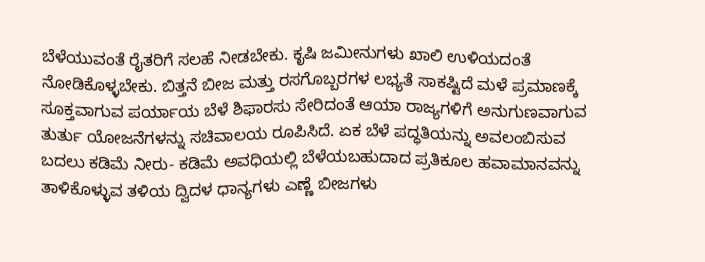ಬೆಳೆಯುವಂತೆ ರೈತರಿಗೆ ಸಲಹೆ ನೀಡಬೇಕು. ಕೃಷಿ ಜಮೀನುಗಳು ಖಾಲಿ ಉಳಿಯದಂತೆ ನೋಡಿಕೊಳ್ಳಬೇಕು. ಬಿತ್ತನೆ ಬೀಜ ಮತ್ತು ರಸಗೊಬ್ಬರಗಳ ಲಭ್ಯತೆ ಸಾಕಷ್ಟಿದೆ ಮಳೆ ಪ್ರಮಾಣಕ್ಕೆ ಸೂಕ್ತವಾಗುವ ಪರ್ಯಾಯ ಬೆಳೆ ಶಿಫಾರಸು ಸೇರಿದಂತೆ ಆಯಾ ರಾಜ್ಯಗಳಿಗೆ ಅನುಗುಣವಾಗುವ ತುರ್ತು ಯೋಜನೆಗಳನ್ನು ಸಚಿವಾಲಯ ರೂಪಿಸಿದೆ. ಏಕ ಬೆಳೆ ಪದ್ಧತಿಯನ್ನು ಅವಲಂಬಿಸುವ ಬದಲು ಕಡಿಮೆ ನೀರು- ಕಡಿಮೆ ಅವಧಿಯಲ್ಲಿ ಬೆಳೆಯಬಹುದಾದ ಪ್ರತಿಕೂಲ ಹವಾಮಾನವನ್ನು ತಾಳಿಕೊಳ್ಳುವ ತಳಿಯ ದ್ವಿದಳ ಧಾನ್ಯಗಳು ಎಣ್ಣೆ ಬೀಜಗಳು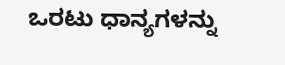ಒರಟು ಧಾನ್ಯಗಳನ್ನು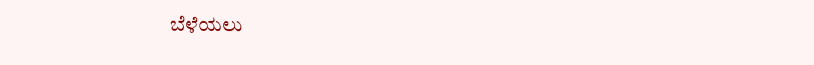ಬೆಳೆಯಲು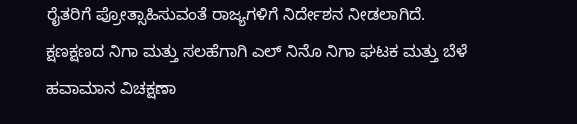ರೈತರಿಗೆ ಪ್ರೋತ್ಸಾಹಿಸುವಂತೆ ರಾಜ್ಯಗಳಿಗೆ ನಿರ್ದೇಶನ ನೀಡಲಾಗಿದೆ. ಕ್ಷಣಕ್ಷಣದ ನಿಗಾ ಮತ್ತು ಸಲಹೆಗಾಗಿ ಎಲ್ ನಿನೊ ನಿಗಾ ಘಟಕ ಮತ್ತು ಬೆಳೆ ಹವಾಮಾನ ವಿಚಕ್ಷಣಾ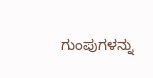ಗುಂಪುಗಳನ್ನು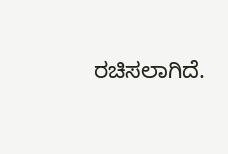ರಚಿಸಲಾಗಿದೆ.